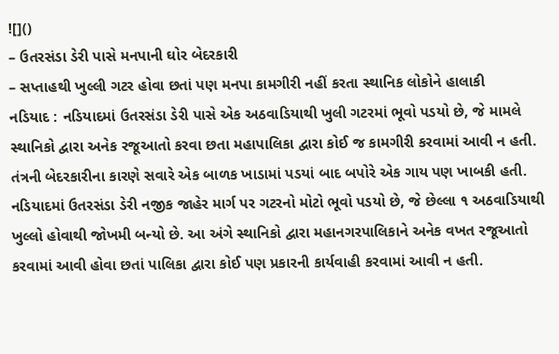![]()
– ઉતરસંડા ડેરી પાસે મનપાની ઘોર બેદરકારી
– સપ્તાહથી ખુલ્લી ગટર હોવા છતાં પણ મનપા કામગીરી નહીં કરતા સ્થાનિક લોકોને હાલાકી
નડિયાદ : નડિયાદમાં ઉતરસંડા ડેરી પાસે એક અઠવાડિયાથી ખુલી ગટરમાં ભૂવો પડયો છે, જે મામલે સ્થાનિકો દ્વારા અનેક રજૂઆતો કરવા છતા મહાપાલિકા દ્વારા કોઈ જ કામગીરી કરવામાં આવી ન હતી. તંત્રની બેદરકારીના કારણે સવારે એક બાળક ખાડામાં પડયાં બાદ બપોરે એક ગાય પણ ખાબકી હતી.
નડિયાદમાં ઉતરસંડા ડેરી નજીક જાહેર માર્ગ પર ગટરનો મોટો ભૂવો પડયો છે, જે છેલ્લા ૧ અઠવાડિયાથી ખુલ્લો હોવાથી જોખમી બન્યો છે. આ અંગે સ્થાનિકો દ્વારા મહાનગરપાલિકાને અનેક વખત રજૂઆતો કરવામાં આવી હોવા છતાં પાલિકા દ્વારા કોઈ પણ પ્રકારની કાર્યવાહી કરવામાં આવી ન હતી.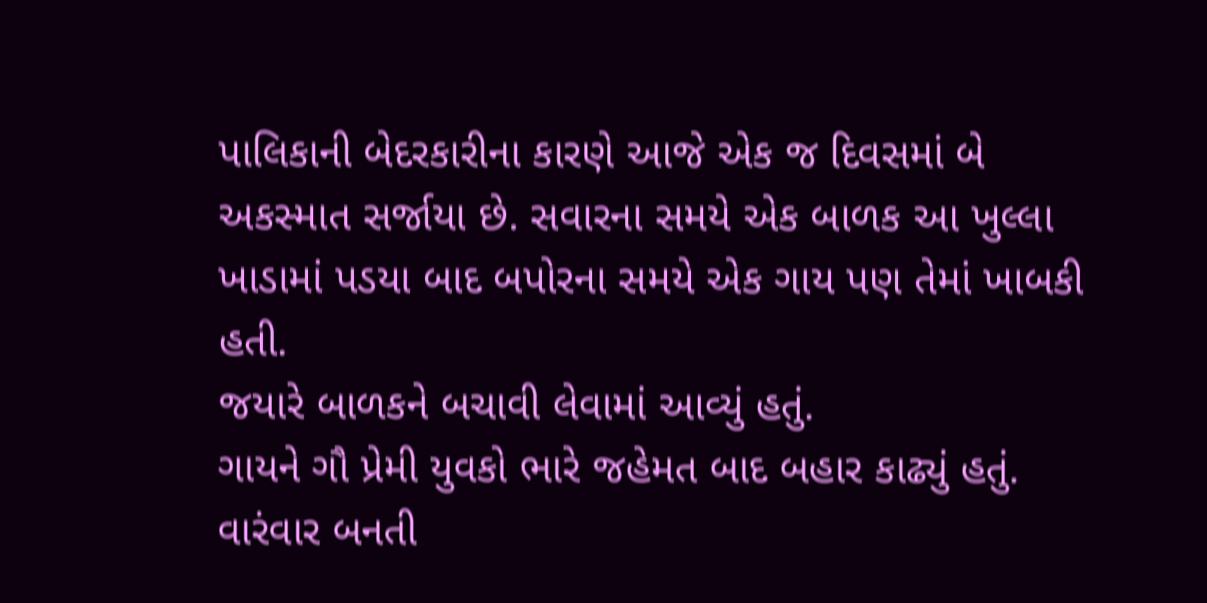પાલિકાની બેદરકારીના કારણે આજે એક જ દિવસમાં બે અકસ્માત સર્જાયા છે. સવારના સમયે એક બાળક આ ખુલ્લા ખાડામાં પડયા બાદ બપોરના સમયે એક ગાય પણ તેમાં ખાબકી હતી.
જયારે બાળકને બચાવી લેવામાં આવ્યું હતું.
ગાયને ગૌ પ્રેમી યુવકો ભારે જહેમત બાદ બહાર કાઢ્યું હતું. વારંવાર બનતી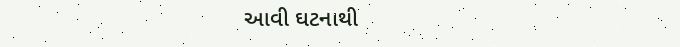આવી ઘટનાથી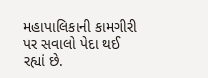મહાપાલિકાની કામગીરી પર સવાલો પેદા થઈ રહ્યાં છે.